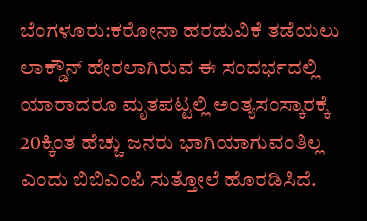ಬೆಂಗಳೂರು:ಕರೋನಾ ಹರಡುವಿಕೆ ತಡೆಯಲು ಲಾಕ್ಡೌನ್ ಹೇರಲಾಗಿರುವ ಈ ಸಂದರ್ಭದಲ್ಲಿ ಯಾರಾದರೂ ಮೃತಪಟ್ಟಲ್ಲಿ ಅಂತ್ಯಸಂಸ್ಕಾರಕ್ಕೆ 20ಕ್ಕಿಂತ ಹೆಚ್ಚು ಜನರು ಭಾಗಿಯಾಗುವಂತಿಲ್ಲ ಎಂದು ಬಿಬಿಎಂಪಿ ಸುತ್ತೋಲೆ ಹೊರಡಿಸಿದೆ.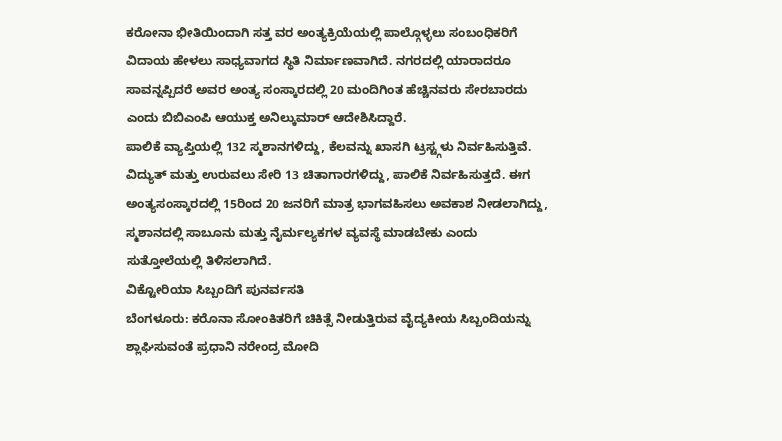ಕರೋನಾ ಭೀತಿಯಿಂದಾಗಿ ಸತ್ತ ವರ ಅಂತ್ಯಕ್ರಿಯೆಯಲ್ಲಿ ಪಾಲ್ಗೊಳ್ಳಲು ಸಂಬಂಧಿಕರಿಗೆ ವಿದಾಯ ಹೇಳಲು ಸಾಧ್ಯವಾಗದ ಸ್ಥಿತಿ ನಿರ್ಮಾಣವಾಗಿದೆ. ನಗರದಲ್ಲಿ ಯಾರಾದರೂ ಸಾವನ್ನಪ್ಪಿದರೆ ಅವರ ಅಂತ್ಯ ಸಂಸ್ಕಾರದಲ್ಲಿ 20 ಮಂದಿಗಿಂತ ಹೆಚ್ಚಿನವರು ಸೇರಬಾರದು ಎಂದು ಬಿಬಿಎಂಪಿ ಆಯುಕ್ತ ಅನಿಲ್ಕುಮಾರ್ ಆದೇಶಿಸಿದ್ದಾರೆ.
ಪಾಲಿಕೆ ವ್ಯಾಪ್ತಿಯಲ್ಲಿ 132 ಸ್ಮಶಾನಗಳಿದ್ದು, ಕೆಲವನ್ನು ಖಾಸಗಿ ಟ್ರಸ್ಟ್ಗಳು ನಿರ್ವಹಿಸುತ್ತಿವೆ. ವಿದ್ಯುತ್ ಮತ್ತು ಉರುವಲು ಸೇರಿ 13 ಚಿತಾಗಾರಗಳಿದ್ದು, ಪಾಲಿಕೆ ನಿರ್ವಹಿಸುತ್ತದೆ. ಈಗ ಅಂತ್ಯಸಂಸ್ಕಾರದಲ್ಲಿ 15ರಿಂದ 20 ಜನರಿಗೆ ಮಾತ್ರ ಭಾಗವಹಿಸಲು ಅವಕಾಶ ನೀಡಲಾಗಿದ್ದು, ಸ್ಮಶಾನದಲ್ಲಿ ಸಾಬೂನು ಮತ್ತು ನೈರ್ಮಲ್ಯಕಗಳ ವ್ಯವಸ್ಥೆ ಮಾಡಬೇಕು ಎಂದು ಸುತ್ತೋಲೆಯಲ್ಲಿ ತಿಳಿಸಲಾಗಿದೆ.
ವಿಕ್ಟೋರಿಯಾ ಸಿಬ್ಬಂದಿಗೆ ಪುನರ್ವಸತಿ
ಬೆಂಗಳೂರು: ಕರೊನಾ ಸೋಂಕಿತರಿಗೆ ಚಿಕಿತ್ಸೆ ನೀಡುತ್ತಿರುವ ವೈದ್ಯಕೀಯ ಸಿಬ್ಬಂದಿಯನ್ನು ಶ್ಲಾಘಿಸುವಂತೆ ಪ್ರಧಾನಿ ನರೇಂದ್ರ ಮೋದಿ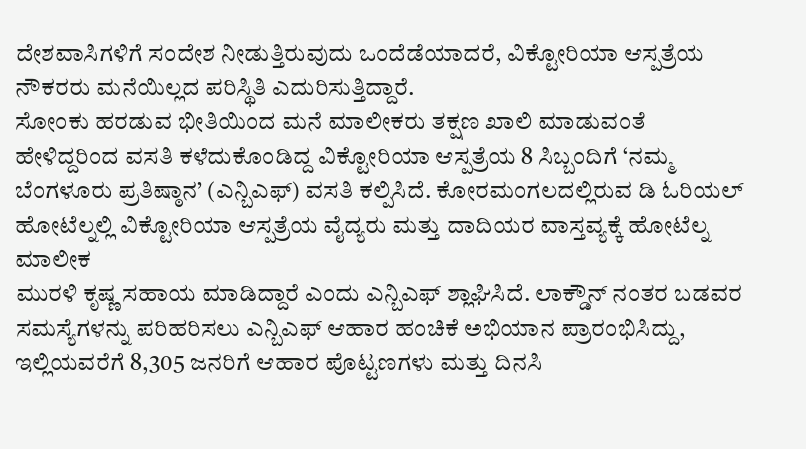ದೇಶವಾಸಿಗಳಿಗೆ ಸಂದೇಶ ನೀಡುತ್ತಿರುವುದು ಒಂದೆಡೆಯಾದರೆ, ವಿಕ್ಟೋರಿಯಾ ಆಸ್ಪತ್ರೆಯ ನೌಕರರು ಮನೆಯಿಲ್ಲದ ಪರಿಸ್ಥಿತಿ ಎದುರಿಸುತ್ತಿದ್ದಾರೆ.
ಸೋಂಕು ಹರಡುವ ಭೀತಿಯಿಂದ ಮನೆ ಮಾಲೀಕರು ತಕ್ಷಣ ಖಾಲಿ ಮಾಡುವಂತೆ ಹೇಳಿದ್ದರಿಂದ ವಸತಿ ಕಳೆದುಕೊಂಡಿದ್ದ ವಿಕ್ಟೋರಿಯಾ ಆಸ್ಪತ್ರೆಯ 8 ಸಿಬ್ಬಂದಿಗೆ ‘ನಮ್ಮ ಬೆಂಗಳೂರು ಪ್ರತಿಷ್ಠಾನ’ (ಎನ್ಬಿಎಫ್) ವಸತಿ ಕಲ್ಪಿಸಿದೆ. ಕೋರಮಂಗಲದಲ್ಲಿರುವ ಡಿ ಓರಿಯಲ್ ಹೋಟೆಲ್ನಲ್ಲಿ ವಿಕ್ಟೋರಿಯಾ ಆಸ್ಪತ್ರೆಯ ವೈದ್ಯರು ಮತ್ತು ದಾದಿಯರ ವಾಸ್ತವ್ಯಕ್ಕೆ ಹೋಟೆಲ್ನ ಮಾಲೀಕ
ಮುರಳಿ ಕೃಷ್ಣ ಸಹಾಯ ಮಾಡಿದ್ದಾರೆ ಎಂದು ಎನ್ಬಿಎಫ್ ಶ್ಲಾಘಿಸಿದೆ. ಲಾಕ್ಡೌನ್ ನಂತರ ಬಡವರ ಸಮಸ್ಯೆಗಳನ್ನು ಪರಿಹರಿಸಲು ಎನ್ಬಿಎಫ್ ಆಹಾರ ಹಂಚಿಕೆ ಅಭಿಯಾನ ಪ್ರಾರಂಭಿಸಿದ್ದು, ಇಲ್ಲಿಯವರೆಗೆ 8,305 ಜನರಿಗೆ ಆಹಾರ ಪೊಟ್ಟಣಗಳು ಮತ್ತು ದಿನಸಿ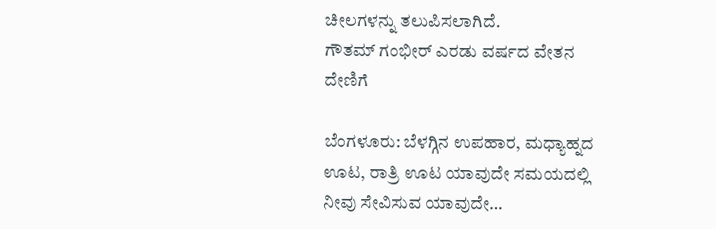ಚೀಲಗಳನ್ನು ತಲುಪಿಸಲಾಗಿದೆ.
ಗೌತಮ್ ಗಂಭೀರ್ ಎರಡು ವರ್ಷದ ವೇತನ ದೇಣಿಗೆ

ಬೆಂಗಳೂರು: ಬೆಳಗ್ಗಿನ ಉಪಹಾರ, ಮಧ್ಯಾಹ್ನದ ಊಟ, ರಾತ್ರಿ ಊಟ ಯಾವುದೇ ಸಮಯದಲ್ಲಿ ನೀವು ಸೇವಿಸುವ ಯಾವುದೇ…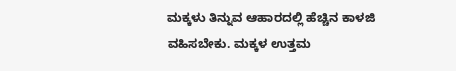ಮಕ್ಕಳು ತಿನ್ನುವ ಆಹಾರದಲ್ಲಿ ಹೆಚ್ಚಿನ ಕಾಳಜಿ ವಹಿಸಬೇಕು. ಮಕ್ಕಳ ಉತ್ತಮ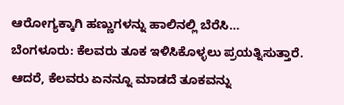ಆರೋಗ್ಯಕ್ಕಾಗಿ ಹಣ್ಣುಗಳನ್ನು ಹಾಲಿನಲ್ಲಿ ಬೆರೆಸಿ…
ಬೆಂಗಳೂರು: ಕೆಲವರು ತೂಕ ಇಳಿಸಿಕೊಳ್ಳಲು ಪ್ರಯತ್ನಿಸುತ್ತಾರೆ. ಆದರೆ, ಕೆಲವರು ಏನನ್ನೂ ಮಾಡದೆ ತೂಕವನ್ನು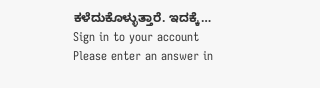ಕಳೆದುಕೊಳ್ಳುತ್ತಾರೆ. ಇದಕ್ಕೆ…
Sign in to your account
Please enter an answer in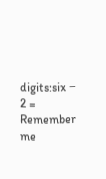digits:six − 2 =
Remember me